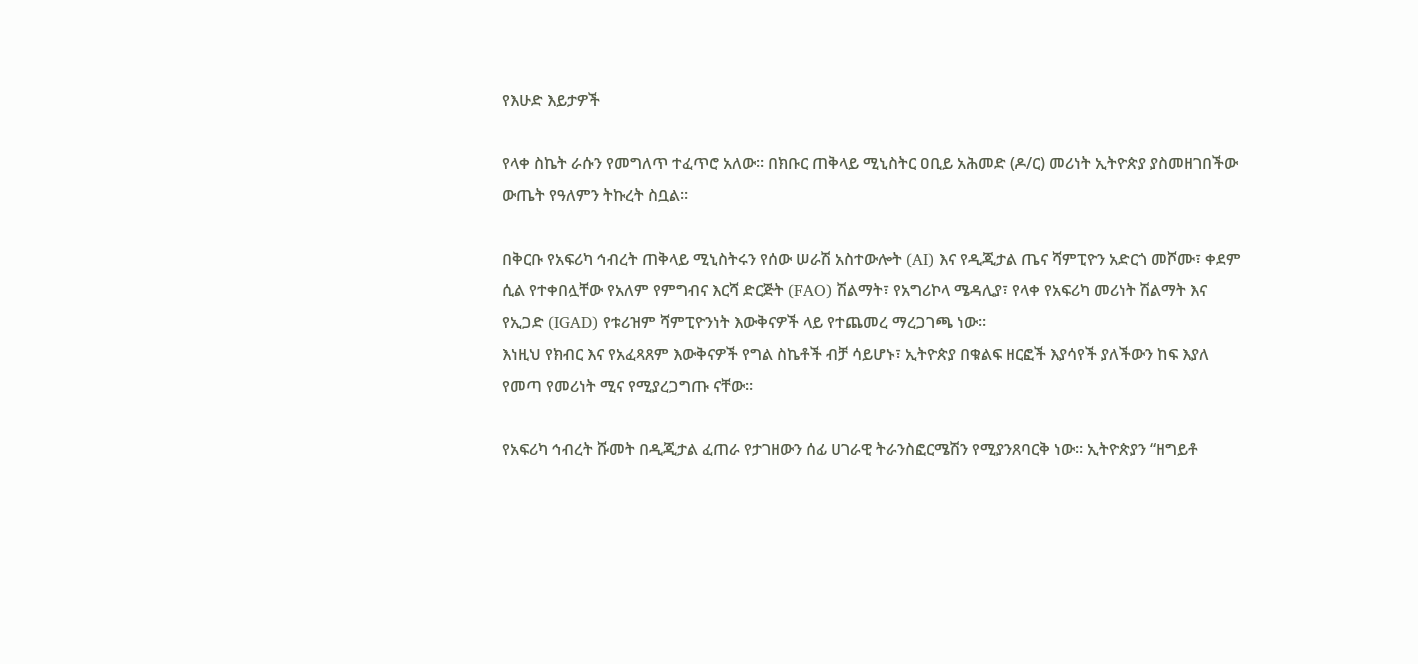የእሁድ እይታዎች

የላቀ ስኬት ራሱን የመግለጥ ተፈጥሮ አለው። በክቡር ጠቅላይ ሚኒስትር ዐቢይ አሕመድ (ዶ/ር) መሪነት ኢትዮጵያ ያስመዘገበችው ውጤት የዓለምን ትኩረት ስቧል።

በቅርቡ የአፍሪካ ኅብረት ጠቅላይ ሚኒስትሩን የሰው ሠራሽ አስተውሎት (AI) እና የዲጂታል ጤና ሻምፒዮን አድርጎ መሾሙ፣ ቀደም ሲል የተቀበሏቸው የአለም የምግብና እርሻ ድርጅት (FAO) ሽልማት፣ የአግሪኮላ ሜዳሊያ፣ የላቀ የአፍሪካ መሪነት ሽልማት እና የኢጋድ (IGAD) የቱሪዝም ሻምፒዮንነት እውቅናዎች ላይ የተጨመረ ማረጋገጫ ነው።
እነዚህ የክብር እና የአፈጻጸም እውቅናዎች የግል ስኬቶች ብቻ ሳይሆኑ፣ ኢትዮጵያ በቁልፍ ዘርፎች እያሳየች ያለችውን ከፍ እያለ የመጣ የመሪነት ሚና የሚያረጋግጡ ናቸው።

የአፍሪካ ኅብረት ሹመት በዲጂታል ፈጠራ የታገዘውን ሰፊ ሀገራዊ ትራንስፎርሜሽን የሚያንጸባርቅ ነው። ኢትዮጵያን “ዘግይቶ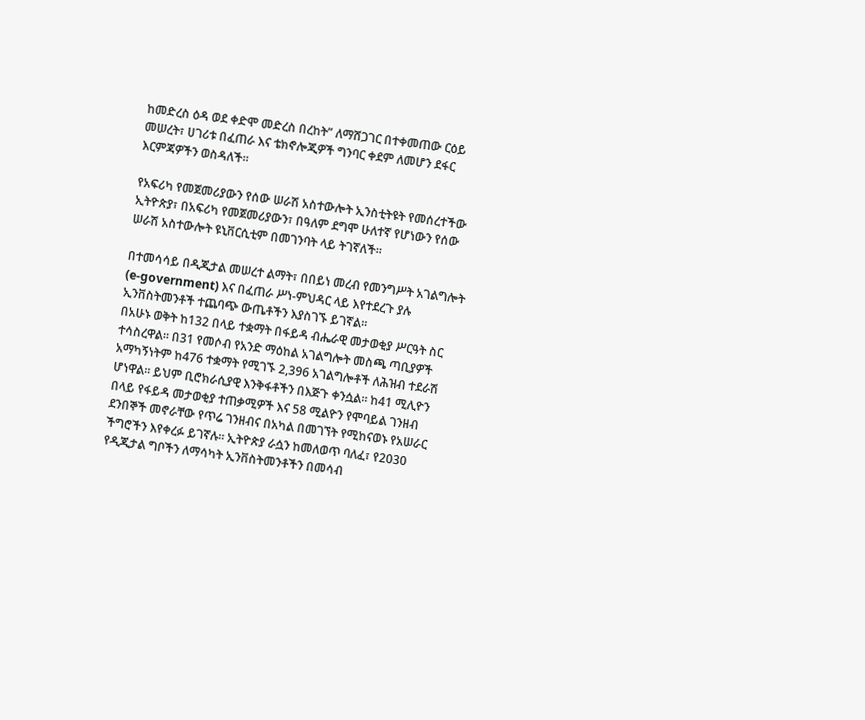ከመድረስ ዕዳ ወደ ቀድሞ መድረስ በረከት” ለማሸጋገር በተቀመጠው ርዕይ መሠረት፣ ሀገሪቱ በፈጠራ እና ቴክኖሎጂዎች ግንባር ቀደም ለመሆን ደፋር እርምጃዎችን ወስዳለች።

የአፍሪካ የመጀመሪያውን የሰው ሠራሽ አስተውሎት ኢንስቲትዩት የመሰረተችው ኢትዮጵያ፣ በአፍሪካ የመጀመሪያውን፣ በዓለም ደግሞ ሁለተኛ የሆነውን የሰው ሠራሽ አስተውሎት ዩኒቨርሲቲም በመገንባት ላይ ትገኛለች።

በተመሳሳይ በዲጂታል መሠረተ ልማት፣ በበይነ መረብ የመንግሥት አገልግሎት (e-government) እና በፈጠራ ሥነ-ምህዳር ላይ እየተደረጉ ያሉ ኢንቨስትመንቶች ተጨባጭ ውጤቶችን እያስገኙ ይገኛል።
በአሁኑ ወቅት ከ132 በላይ ተቋማት በፋይዳ ብሔራዊ መታወቂያ ሥርዓት ስር ተሳስረዋል። በ31 የመሶብ የአንድ ማዕከል አገልግሎት መስጫ ጣቢያዎች አማካኝነትም ከ476 ተቋማት የሚገኙ 2,396 አገልግሎቶች ለሕዝብ ተደራሽ ሆነዋል። ይህም ቢሮክራሲያዊ እንቅፋቶችን በእጅጉ ቀንሷል። ከ41 ሚሊዮን በላይ የፋይዳ መታወቂያ ተጠቃሚዎች እና 58 ሚልዮን የሞባይል ገንዘብ ደንበኞች መኖራቸው የጥሬ ገንዘብና በአካል በመገኘት የሚከናወኑ የአሠራር ችግሮችን እየቀረፉ ይገኛሉ። ኢትዮጵያ ራሷን ከመለወጥ ባለፈ፣ የ2030 የዲጂታል ግቦችን ለማሳካት ኢንቨስትመንቶችን በመሳብ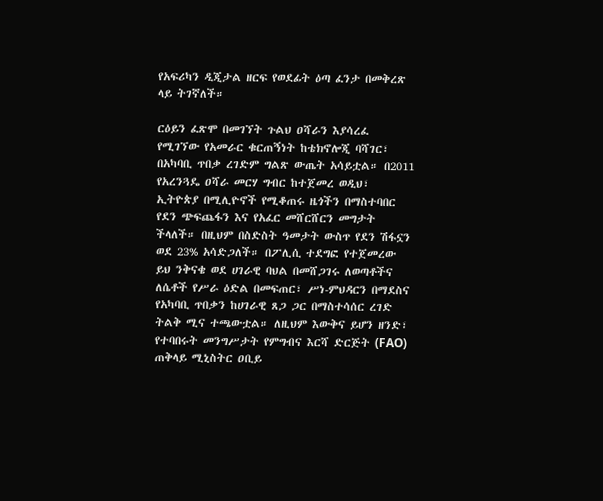የአፍሪካን ዲጂታል ዘርፍ የወደፊት ዕጣ ፈንታ በመቅረጽ ላይ ትገኛለች።

ርዕይን ፈጽሞ በመገኘት ጉልህ ዐሻራን እያሳረፈ የሚገኘው የአመራር ቁርጠኝነት ከቴክኖሎጂ ባሻገር፣ በአካባቢ ጥበቃ ረገድም ግልጽ ውጤት አሳይቷል። በ2011 የአረንጓዴ ዐሻራ መርሃ ግብር ከተጀመረ ወዲህ፣ ኢትዮጵያ በሚሊዮኖች የሚቆጠሩ ዜጎችን በማስተባበር የደን ጭፍጨፋን እና የአፈር መሸርሸርን መግታት ችላለች። በዚህም በስድስት ዓመታት ውስጥ የደን ሽፋኗን ወደ 23% አሳድጋለች። በፖሊሲ ተደግፎ የተጀመረው ይህ ንቅናቄ ወደ ሀገራዊ ባህል በመሸጋገሩ ለወጣቶችና ለሴቶች የሥራ ዕድል በመፍጠር፣ ሥነ-ምህዳርን በማደስና የአካባቢ ጥበቃን ከሀገራዊ ጸጋ ጋር በማስተሳሰር ረገድ ትልቅ ሚና ተጫውቷል። ለዚህም እውቅና ይሆን ዘንድ፣ የተባበሩት መንግሥታት የምግብና እርሻ ድርጅት (FAO) ጠቅላይ ሚኒስትር ዐቢይ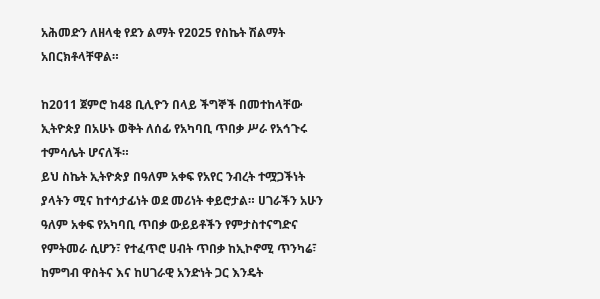አሕመድን ለዘላቂ የደን ልማት የ2025 የስኬት ሽልማት አበርክቶላቸዋል።

ከ2011 ጀምሮ ከ48 ቢሊዮን በላይ ችግኞች በመተከላቸው ኢትዮጵያ በአሁኑ ወቅት ለሰፊ የአካባቢ ጥበቃ ሥራ የአኅጉሩ ተምሳሌት ሆናለች።
ይህ ስኬት ኢትዮጵያ በዓለም አቀፍ የአየር ንብረት ተሟጋችነት ያላትን ሚና ከተሳታፊነት ወደ መሪነት ቀይሮታል። ሀገራችን አሁን ዓለም አቀፍ የአካባቢ ጥበቃ ውይይቶችን የምታስተናግድና የምትመራ ሲሆን፣ የተፈጥሮ ሀብት ጥበቃ ከኢኮኖሚ ጥንካሬ፣ ከምግብ ዋስትና እና ከሀገራዊ አንድነት ጋር እንዴት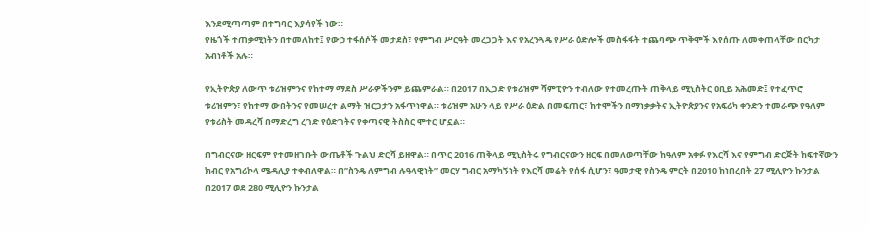እንደሚጣጣም በተግባር እያሳየች ነው።
የዜጎች ተጠቃሚነትን በተመለከተ፤ የውኃ ተፋሰሶች መታደስ፣ የምግብ ሥርዓት መረጋጋት እና የአረንጓዴ የሥራ ዕድሎች መስፋፋት ተጨባጭ ጥቅሞች እየሰጡ ለመቀጠላቸው በርካታ አብነቶች አሉ።

የኢትዮጵያ ለውጥ ቱሪዝምንና የከተማ ማደስ ሥራዎችንም ይጨምራል። በ2017 በኢጋድ የቱሪዝም ሻምፒዮን ተብለው የተመረጡት ጠቅላይ ሚኒስትር ዐቢይ አሕመድ፤ የተፈጥሮ ቱሪዝምን፣ የከተማ ውበትንና የመሠረተ ልማት ዝርጋታን አፋጥነዋል። ቱሪዝም አሁን ላይ የሥራ ዕድል በመፍጠር፣ ከተሞችን በማነቃቃትና ኢትዮጵያንና የአፍሪካ ቀንድን ተመራጭ የዓለም የቱሪስት መዳረሻ በማድረግ ረገድ የዕድገትና የቀጣናዊ ትስስር ሞተር ሆኗል።

በግብርናው ዘርፍም የተመዘገቡት ውጤቶች ጉልህ ድርሻ ይዘዋል። በጥር 2016 ጠቅላይ ሚኒስትሩ የግብርናውን ዘርፍ በመለወጣቸው ከዓለም አቀፉ የእርሻ እና የምግብ ድርጅት ከፍተኛውን ክብር የአግሪኮላ ሜዳሊያ ተቀብለዋል። በ”ስንዴ ለምግብ ሉዓላዊነት” መርሃ ግብር አማካኝነት የእርሻ መሬት የሰፋ ሲሆን፣ ዓመታዊ የስንዴ ምርት በ2010 ከነበረበት 27 ሚሊዮን ኩንታል በ2017 ወደ 280 ሚሊዮን ኩንታል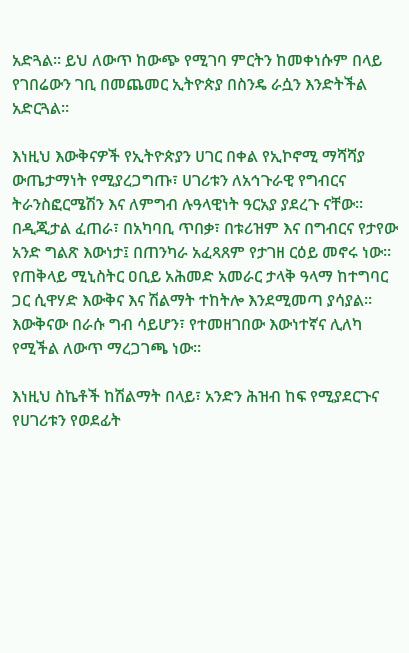አድጓል። ይህ ለውጥ ከውጭ የሚገባ ምርትን ከመቀነሱም በላይ የገበሬውን ገቢ በመጨመር ኢትዮጵያ በስንዴ ራሷን እንድትችል አድርጓል።

እነዚህ እውቅናዎች የኢትዮጵያን ሀገር በቀል የኢኮኖሚ ማሻሻያ ውጤታማነት የሚያረጋግጡ፣ ሀገሪቱን ለአኅጉራዊ የግብርና ትራንስፎርሜሽን እና ለምግብ ሉዓላዊነት ዓርአያ ያደረጉ ናቸው።
በዲጂታል ፈጠራ፣ በአካባቢ ጥበቃ፣ በቱሪዝም እና በግብርና የታየው አንድ ግልጽ እውነታ፤ በጠንካራ አፈጻጸም የታገዘ ርዕይ መኖሩ ነው። የጠቅላይ ሚኒስትር ዐቢይ አሕመድ አመራር ታላቅ ዓላማ ከተግባር ጋር ሲዋሃድ እውቅና እና ሽልማት ተከትሎ እንደሚመጣ ያሳያል። እውቅናው በራሱ ግብ ሳይሆን፣ የተመዘገበው እውነተኛና ሊለካ የሚችል ለውጥ ማረጋገጫ ነው።

እነዚህ ስኬቶች ከሽልማት በላይ፣ አንድን ሕዝብ ከፍ የሚያደርጉና የሀገሪቱን የወደፊት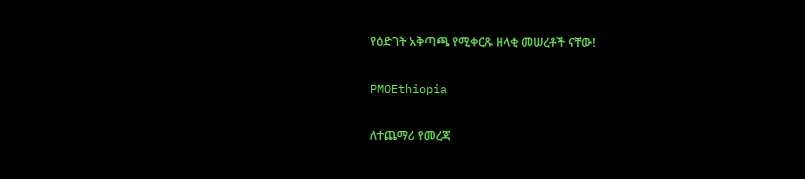የዕድገት አቅጣጫ የሚቀርጹ ዘላቂ መሠረቶች ናቸው!

PMOEthiopia

ለተጨማሪ የመረጃ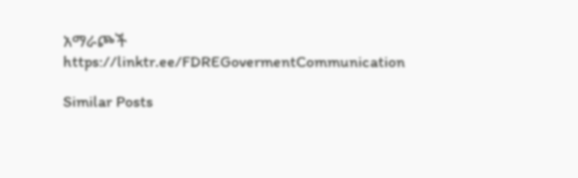አማራጮች
https://linktr.ee/FDREGovermentCommunication

Similar Posts